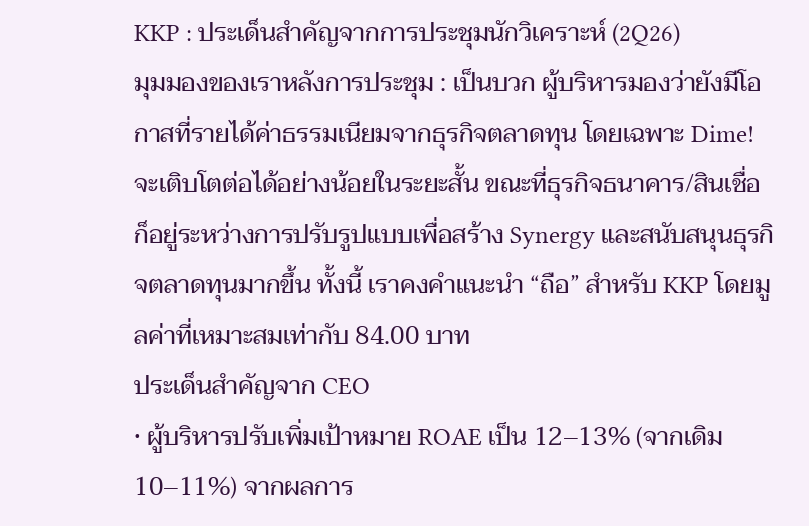KKP : ประเด็นสำคัญจากการประชุมนักวิเคราะห์ (2Q26)
มุมมองของเราหลังการประชุม : เป็นบวก ผู้บริหารมองว่ายังมีโอกาสที่รายได้ค่าธรรมเนียมจากธุรกิจตลาดทุน โดยเฉพาะ Dime! จะเติบโตต่อได้อย่างน้อยในระยะสั้น ขณะที่ธุรกิจธนาคาร/สินเชื่อก็อยู่ระหว่างการปรับรูปแบบเพื่อสร้าง Synergy และสนับสนุนธุรกิจตลาดทุนมากขึ้น ทั้งนี้ เราคงคำแนะนำ “ถือ” สำหรับ KKP โดยมูลค่าที่เหมาะสมเท่ากับ 84.00 บาท
ประเด็นสำคัญจาก CEO
• ผู้บริหารปรับเพิ่มเป้าหมาย ROAE เป็น 12–13% (จากเดิม 10–11%) จากผลการ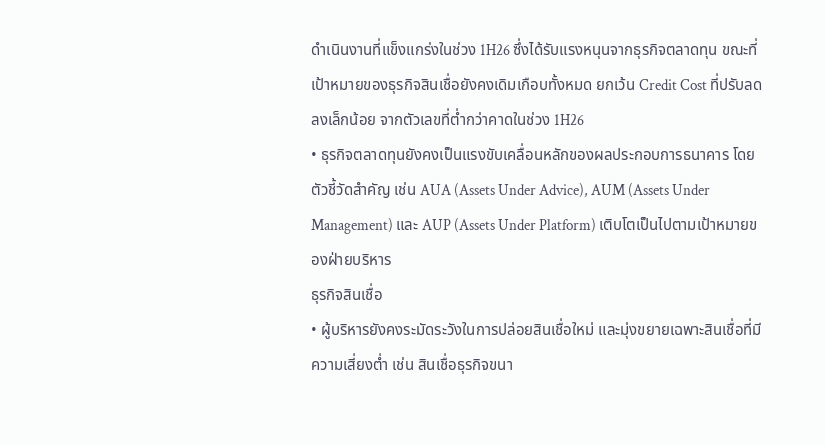ดำเนินงานที่แข็งแกร่งในช่วง 1H26 ซึ่งได้รับแรงหนุนจากธุรกิจตลาดทุน ขณะที่เป้าหมายของธุรกิจสินเชื่อยังคงเดิมเกือบทั้งหมด ยกเว้น Credit Cost ที่ปรับลดลงเล็กน้อย จากตัวเลขที่ต่ำกว่าคาดในช่วง 1H26
• ธุรกิจตลาดทุนยังคงเป็นแรงขับเคลื่อนหลักของผลประกอบการธนาคาร โดยตัวชี้วัดสำคัญ เช่น AUA (Assets Under Advice), AUM (Assets Under Management) และ AUP (Assets Under Platform) เติบโตเป็นไปตามเป้าหมายของฝ่ายบริหาร
ธุรกิจสินเชื่อ
• ผู้บริหารยังคงระมัดระวังในการปล่อยสินเชื่อใหม่ และมุ่งขยายเฉพาะสินเชื่อที่มีความเสี่ยงต่ำ เช่น สินเชื่อธุรกิจขนา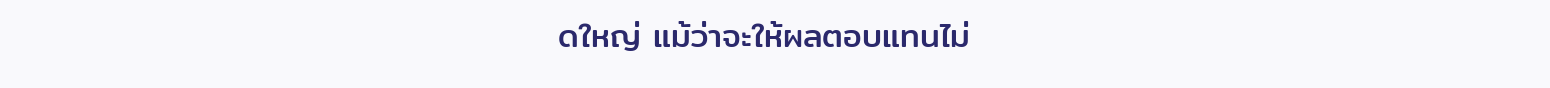ดใหญ่ แม้ว่าจะให้ผลตอบแทนไม่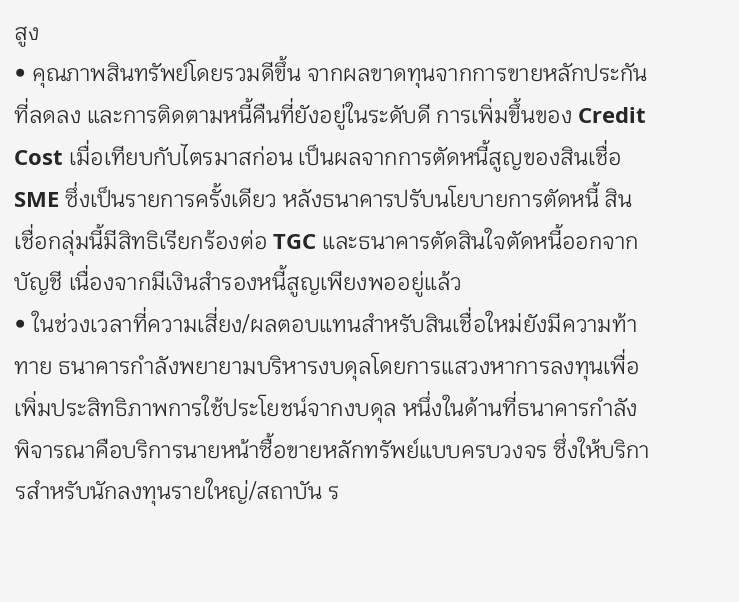สูง
• คุณภาพสินทรัพย์โดยรวมดีขึ้น จากผลขาดทุนจากการขายหลักประกันที่ลดลง และการติดตามหนี้คืนที่ยังอยู่ในระดับดี การเพิ่มขึ้นของ Credit Cost เมื่อเทียบกับไตรมาสก่อน เป็นผลจากการตัดหนี้สูญของสินเชื่อ SME ซึ่งเป็นรายการครั้งเดียว หลังธนาคารปรับนโยบายการตัดหนี้ สินเชื่อกลุ่มนี้มีสิทธิเรียกร้องต่อ TGC และธนาคารตัดสินใจตัดหนี้ออกจากบัญชี เนื่องจากมีเงินสำรองหนี้สูญเพียงพออยู่แล้ว
• ในช่วงเวลาที่ความเสี่ยง/ผลตอบแทนสำหรับสินเชื่อใหม่ยังมีความท้าทาย ธนาคารกำลังพยายามบริหารงบดุลโดยการแสวงหาการลงทุนเพื่อเพิ่มประสิทธิภาพการใช้ประโยชน์จากงบดุล หนึ่งในด้านที่ธนาคารกำลังพิจารณาคือบริการนายหน้าซื้อขายหลักทรัพย์แบบครบวงจร ซึ่งให้บริการสำหรับนักลงทุนรายใหญ่/สถาบัน ร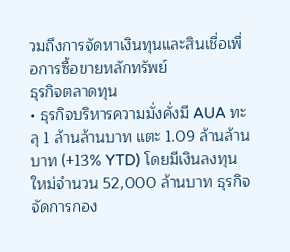วมถึงการจัดหาเงินทุนและสินเชื่อเพื่อการซื้อขายหลักทรัพย์
ธุรกิจตลาดทุน
• ธุรกิจบริหารความมั่งคั่งมี AUA ทะลุ 1 ล้านล้านบาท แตะ 1.09 ล้านล้านบาท (+13% YTD) โดยมีเงินลงทุนใหม่จำนวน 52,000 ล้านบาท ธุรกิจจัดการกอง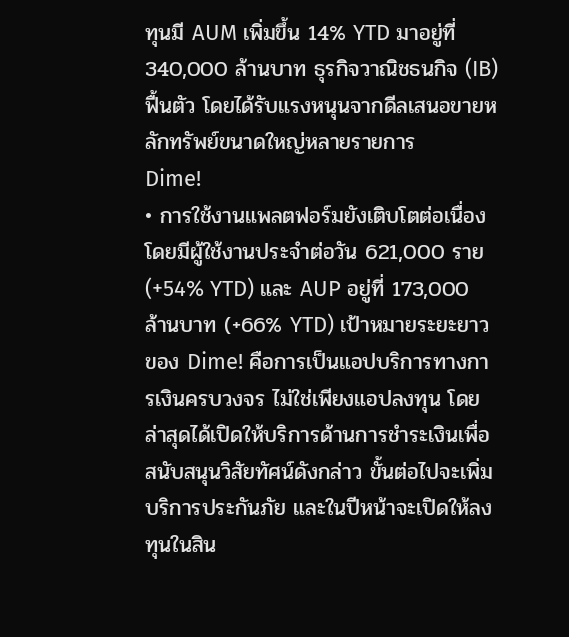ทุนมี AUM เพิ่มขึ้น 14% YTD มาอยู่ที่ 340,000 ล้านบาท ธุรกิจวาณิชธนกิจ (IB) ฟื้นตัว โดยได้รับแรงหนุนจากดีลเสนอขายหลักทรัพย์ขนาดใหญ่หลายรายการ
Dime!
• การใช้งานแพลตฟอร์มยังเติบโตต่อเนื่อง โดยมีผู้ใช้งานประจำต่อวัน 621,000 ราย (+54% YTD) และ AUP อยู่ที่ 173,000 ล้านบาท (+66% YTD) เป้าหมายระยะยาวของ Dime! คือการเป็นแอปบริการทางการเงินครบวงจร ไม่ใช่เพียงแอปลงทุน โดยล่าสุดได้เปิดให้บริการด้านการชำระเงินเพื่อสนับสนุนวิสัยทัศน์ดังกล่าว ขั้นต่อไปจะเพิ่มบริการประกันภัย และในปีหน้าจะเปิดให้ลงทุนในสิน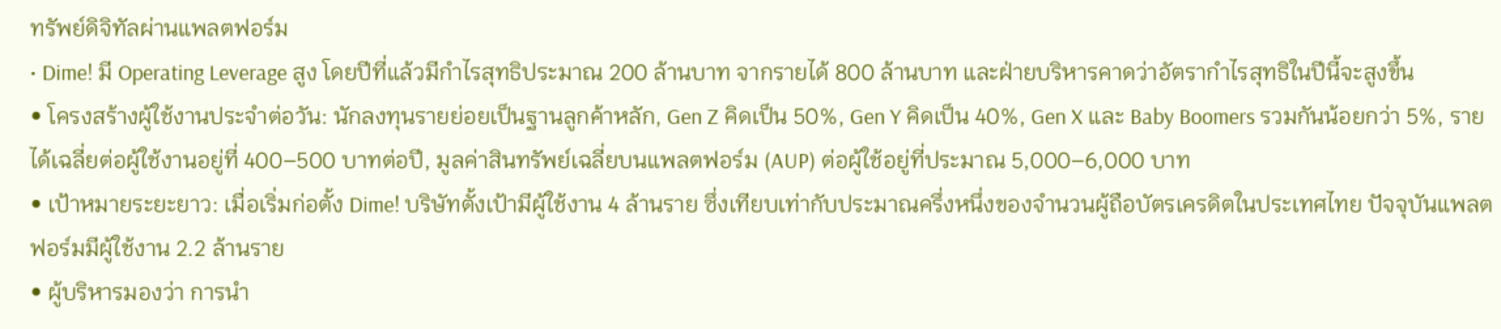ทรัพย์ดิจิทัลผ่านแพลตฟอร์ม
• Dime! มี Operating Leverage สูง โดยปีที่แล้วมีกำไรสุทธิประมาณ 200 ล้านบาท จากรายได้ 800 ล้านบาท และฝ่ายบริหารคาดว่าอัตรากำไรสุทธิในปีนี้จะสูงขึ้น
• โครงสร้างผู้ใช้งานประจำต่อวัน: นักลงทุนรายย่อยเป็นฐานลูกค้าหลัก, Gen Z คิดเป็น 50%, Gen Y คิดเป็น 40%, Gen X และ Baby Boomers รวมกันน้อยกว่า 5%, รายได้เฉลี่ยต่อผู้ใช้งานอยู่ที่ 400–500 บาทต่อปี, มูลค่าสินทรัพย์เฉลี่ยบนแพลตฟอร์ม (AUP) ต่อผู้ใช้อยู่ที่ประมาณ 5,000–6,000 บาท
• เป้าหมายระยะยาว: เมื่อเริ่มก่อตั้ง Dime! บริษัทตั้งเป้ามีผู้ใช้งาน 4 ล้านราย ซึ่งเทียบเท่ากับประมาณครึ่งหนึ่งของจำนวนผู้ถือบัตรเครดิตในประเทศไทย ปัจจุบันแพลตฟอร์มมีผู้ใช้งาน 2.2 ล้านราย
• ผู้บริหารมองว่า การนำ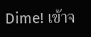Dime! เข้าจ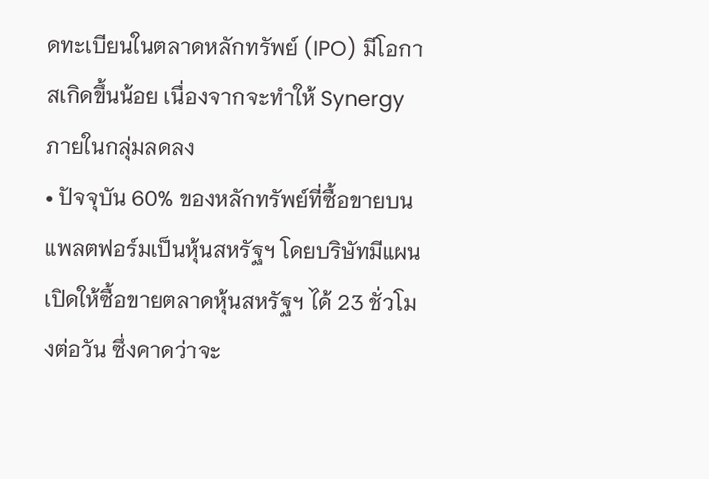ดทะเบียนในตลาดหลักทรัพย์ (IPO) มีโอกาสเกิดขึ้นน้อย เนื่องจากจะทำให้ Synergy ภายในกลุ่มลดลง
• ปัจจุบัน 60% ของหลักทรัพย์ที่ซื้อขายบนแพลตฟอร์มเป็นหุ้นสหรัฐฯ โดยบริษัทมีแผนเปิดให้ซื้อขายตลาดหุ้นสหรัฐฯ ได้ 23 ชั่วโมงต่อวัน ซึ่งคาดว่าจะ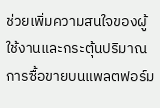ช่วยเพิ่มความสนใจของผู้ใช้งานและกระตุ้นปริมาณการซื้อขายบนแพลตฟอร์ม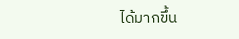ได้มากขึ้น